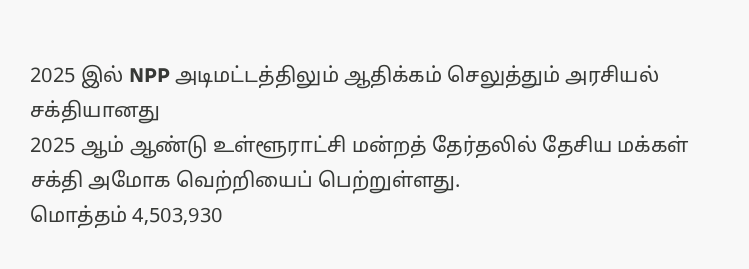2025 இல் NPP அடிமட்டத்திலும் ஆதிக்கம் செலுத்தும் அரசியல் சக்தியானது
2025 ஆம் ஆண்டு உள்ளூராட்சி மன்றத் தேர்தலில் தேசிய மக்கள் சக்தி அமோக வெற்றியைப் பெற்றுள்ளது.
மொத்தம் 4,503,930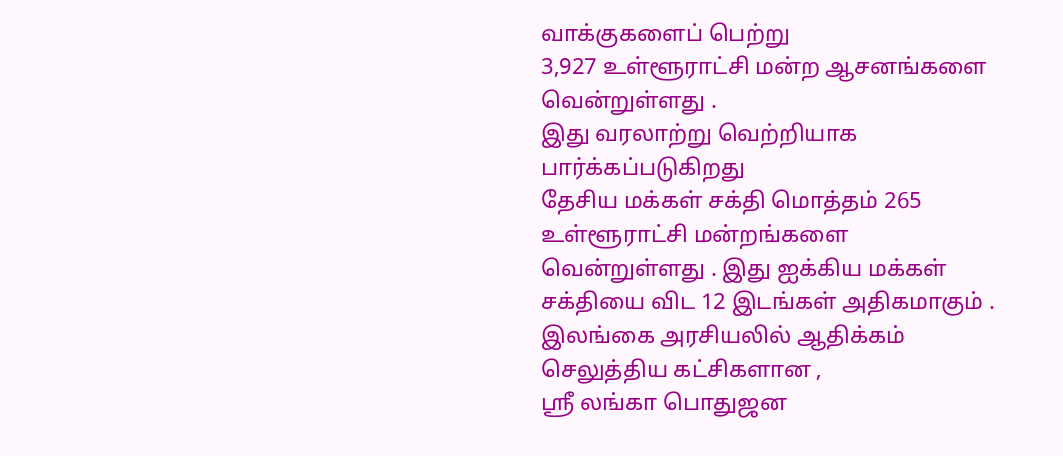வாக்குகளைப் பெற்று
3,927 உள்ளூராட்சி மன்ற ஆசனங்களை வென்றுள்ளது .
இது வரலாற்று வெற்றியாக பார்க்கப்படுகிறது
தேசிய மக்கள் சக்தி மொத்தம் 265 உள்ளூராட்சி மன்றங்களை வென்றுள்ளது . இது ஐக்கிய மக்கள் சக்தியை விட 12 இடங்கள் அதிகமாகும் .
இலங்கை அரசியலில் ஆதிக்கம் செலுத்திய கட்சிகளான ,
ஸ்ரீ லங்கா பொதுஜன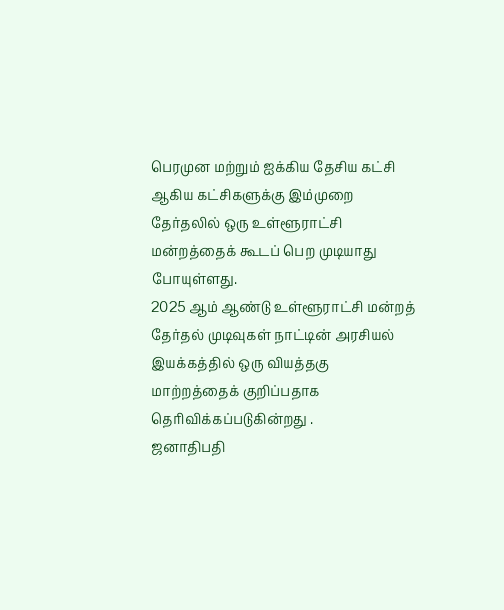பெரமுன மற்றும் ஐக்கிய தேசிய கட்சி ஆகிய கட்சிகளுக்கு இம்முறை தேர்தலில் ஒரு உள்ளூராட்சி மன்றத்தைக் கூடப் பெற முடியாது போயுள்ளது.
2025 ஆம் ஆண்டு உள்ளூராட்சி மன்றத் தேர்தல் முடிவுகள் நாட்டின் அரசியல் இயக்கத்தில் ஒரு வியத்தகு மாற்றத்தைக் குறிப்பதாக தெரிவிக்கப்படுகின்றது .
ஜனாதிபதி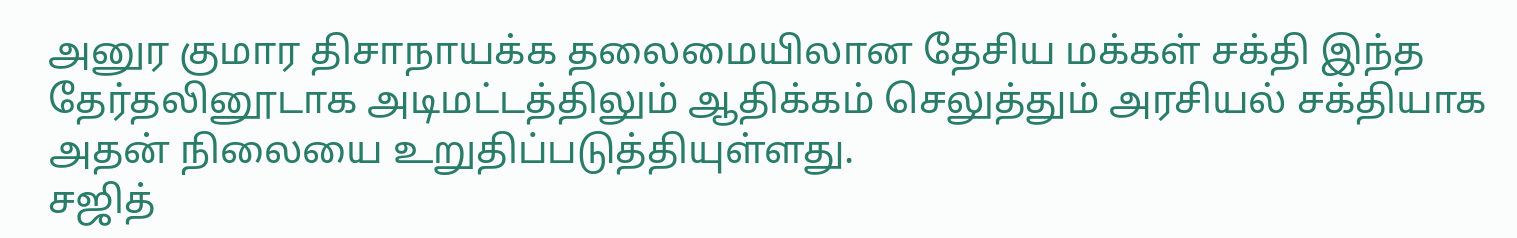அனுர குமார திசாநாயக்க தலைமையிலான தேசிய மக்கள் சக்தி இந்த தேர்தலினூடாக அடிமட்டத்திலும் ஆதிக்கம் செலுத்தும் அரசியல் சக்தியாக அதன் நிலையை உறுதிப்படுத்தியுள்ளது.
சஜித்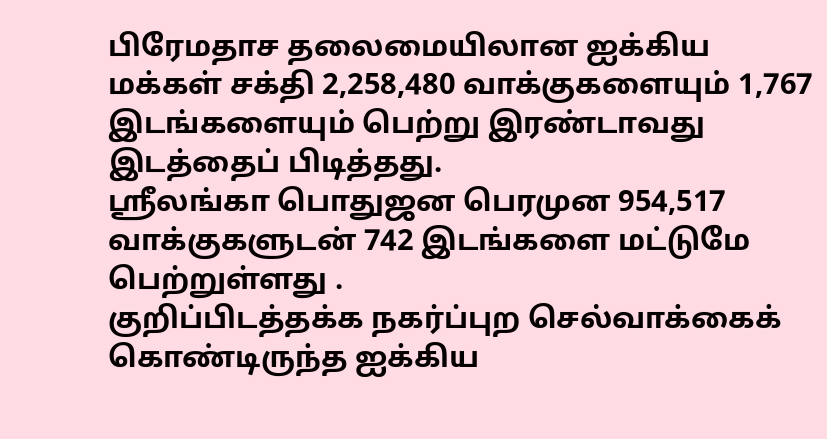பிரேமதாச தலைமையிலான ஐக்கிய மக்கள் சக்தி 2,258,480 வாக்குகளையும் 1,767 இடங்களையும் பெற்று இரண்டாவது இடத்தைப் பிடித்தது.
ஸ்ரீலங்கா பொதுஜன பெரமுன 954,517 வாக்குகளுடன் 742 இடங்களை மட்டுமே பெற்றுள்ளது .
குறிப்பிடத்தக்க நகர்ப்புற செல்வாக்கைக் கொண்டிருந்த ஐக்கிய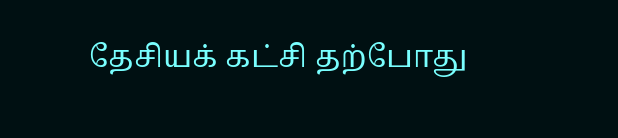தேசியக் கட்சி தற்போது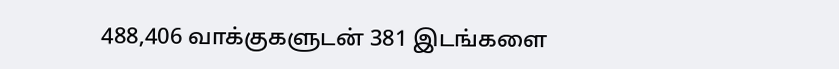488,406 வாக்குகளுடன் 381 இடங்களை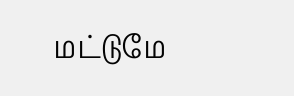மட்டுமே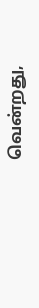வென்றது,